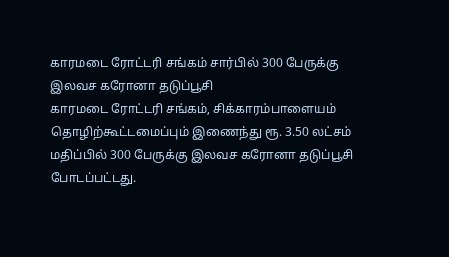காரமடை ரோட்டரி சங்கம் சார்பில் 300 பேருக்கு இலவச கரோனா தடுப்பூசி
காரமடை ரோட்டரி சங்கம், சிக்காரம்பாளையம் தொழிற்கூட்டமைப்பும் இணைந்து ரூ. 3.50 லட்சம் மதிப்பில் 300 பேருக்கு இலவச கரோனா தடுப்பூசி போடப்பட்டது.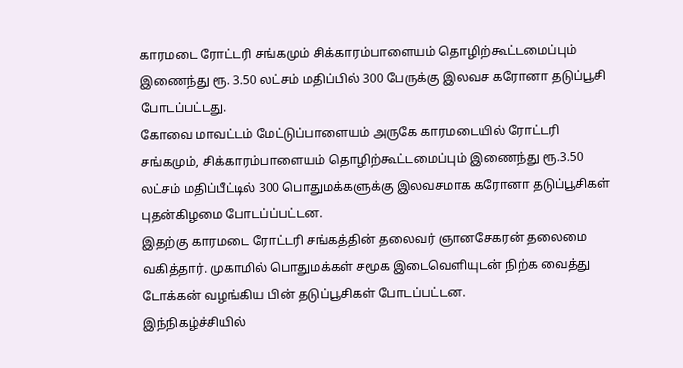காரமடை ரோட்டரி சங்கமும் சிக்காரம்பாளையம் தொழிற்கூட்டமைப்பும் இணைந்து ரூ. 3.50 லட்சம் மதிப்பில் 300 பேருக்கு இலவச கரோனா தடுப்பூசி போடப்பட்டது.
கோவை மாவட்டம் மேட்டுப்பாளையம் அருகே காரமடையில் ரோட்டரி சங்கமும், சிக்காரம்பாளையம் தொழிற்கூட்டமைப்பும் இணைந்து ரூ.3.50 லட்சம் மதிப்பீட்டில் 300 பொதுமக்களுக்கு இலவசமாக கரோனா தடுப்பூசிகள் புதன்கிழமை போடப்ப்பட்டன.
இதற்கு காரமடை ரோட்டரி சங்கத்தின் தலைவர் ஞானசேகரன் தலைமை வகித்தார். முகாமில் பொதுமக்கள் சமூக இடைவெளியுடன் நிற்க வைத்து டோக்கன் வழங்கிய பின் தடுப்பூசிகள் போடப்பட்டன.
இந்நிகழ்ச்சியில்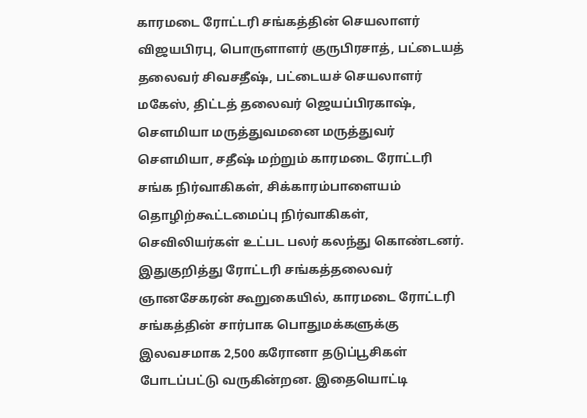காரமடை ரோட்டரி சங்கத்தின் செயலாளர் விஜயபிரபு, பொருளாளர் குருபிரசாத், பட்டையத் தலைவர் சிவசதீஷ், பட்டையச் செயலாளர் மகேஸ், திட்டத் தலைவர் ஜெயப்பிரகாஷ், செளமியா மருத்துவமனை மருத்துவர் செளமியா, சதீஷ் மற்றும் காரமடை ரோட்டரி சங்க நிர்வாகிகள், சிக்காரம்பாளையம் தொழிற்கூட்டமைப்பு நிர்வாகிகள், செவிலியர்கள் உட்பட பலர் கலந்து கொண்டனர்.
இதுகுறித்து ரோட்டரி சங்கத்தலைவர் ஞானசேகரன் கூறுகையில், காரமடை ரோட்டரி சங்கத்தின் சார்பாக பொதுமக்களுக்கு இலவசமாக 2,500 கரோனா தடுப்பூசிகள் போடப்பட்டு வருகின்றன. இதையொட்டி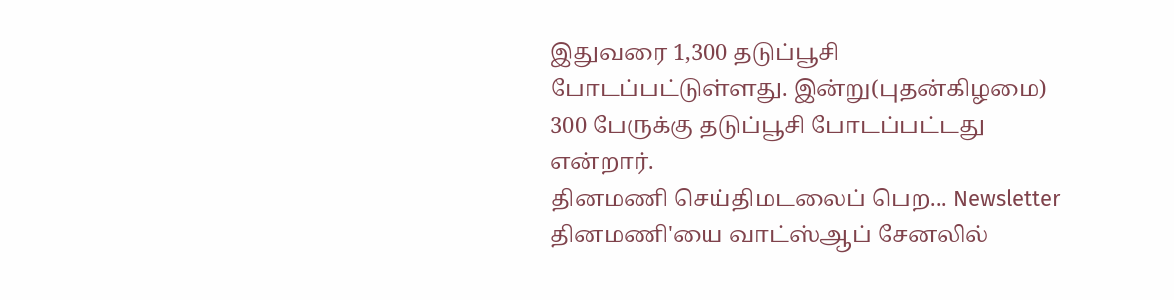இதுவரை 1,300 தடுப்பூசி போடப்பட்டுள்ளது. இன்று(புதன்கிழமை) 300 பேருக்கு தடுப்பூசி போடப்பட்டது என்றார்.
தினமணி செய்திமடலைப் பெற... Newsletter
தினமணி'யை வாட்ஸ்ஆப் சேனலில்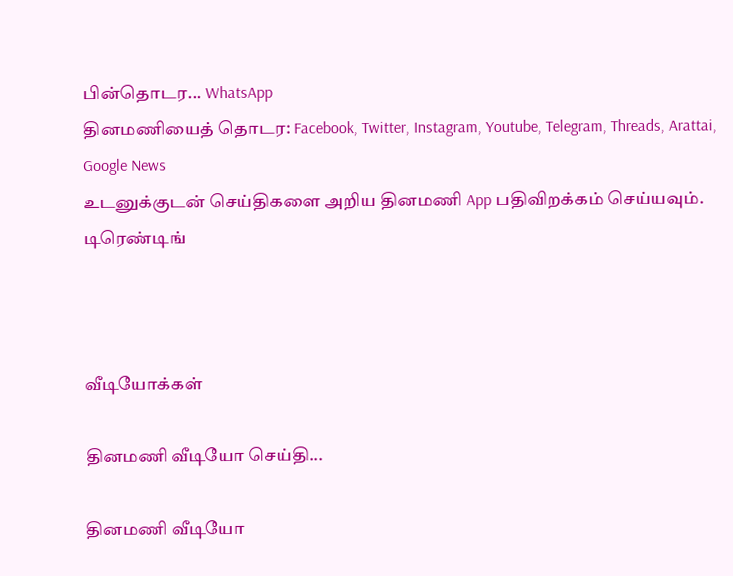பின்தொடர... WhatsApp
தினமணியைத் தொடர: Facebook, Twitter, Instagram, Youtube, Telegram, Threads, Arattai, Google News
உடனுக்குடன் செய்திகளை அறிய தினமணி App பதிவிறக்கம் செய்யவும்.
டிரெண்டிங்



வீடியோக்கள்

தினமணி வீடியோ செய்தி...

தினமணி வீடியோ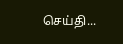செய்தி...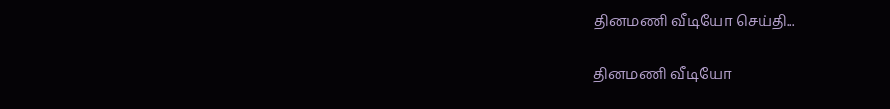தினமணி வீடியோ செய்தி...

தினமணி வீடியோ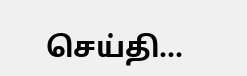செய்தி...